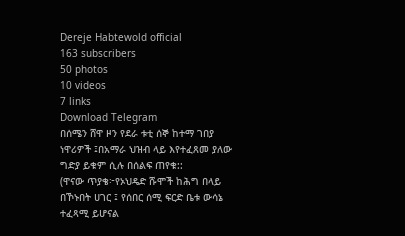Dereje Habtewold official
163 subscribers
50 photos
10 videos
7 links
Download Telegram
በሰሜን ሸዋ ዞን የደራ ቱቲ ሰኞ ከተማ ገበያ ነዋሪዎች ፤በአማራ ህዝብ ላይ እየተፈጸመ ያለው ግድያ ይቁም ሲሉ በሰልፍ ጠየቁ::
(ዋናው ጥያቄ፦የኦህዴድ ሹሞች ከሕግ በላይ በኾኑበት ሀገር ፤ የሰበር ሰሚ ፍርድ ቤቱ ውሳኔ ተፈጻሚ ይሆናል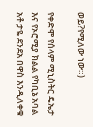ወይ?የሚለው ነው።)

የቀድሞ የሰላም ሚኒስትር ዴኤታ እና የኦሮሚያ ክልል የካቢኔ አባል አቶ ታዬ ደንደአ በዋስ እንዲለቀቁ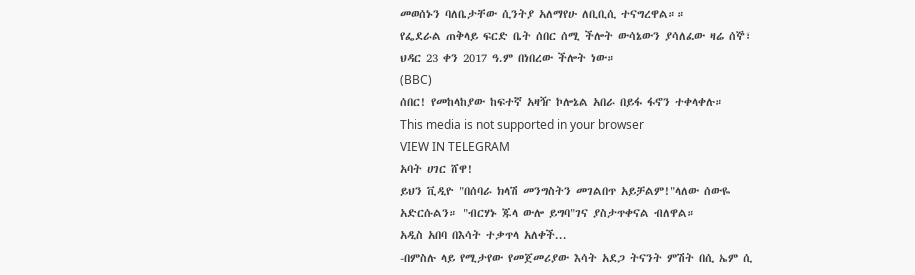መወሰኑን ባለቤታቸው ሲንትያ አለማየሁ ለቢቢሲ ተናግረዋል።።
የፌደራል ጠቅላይ ፍርድ ቤት ሰበር ሰሚ ችሎት ውሳኔውን ያሳለፈው ዛሬ ሰኞ፣ ህዳር 23 ቀን 2017 ዓ.ም በነበረው ችሎት ነው።
(BBC)
ሰበር! የመከላከያው ከፍተኛ አዛዥ ኮሎኔል አበራ በይፋ ፋኖን ተቀላቀሉ።
This media is not supported in your browser
VIEW IN TELEGRAM
አባት ሀገር ሸዋ!
ይህን ቪዲዮ "በሰባራ ክላሽ መንግስትን መገልበጥ አይቻልም!"ላለው ሰውዬ አድርሱልን። "ብርሃኑ ጁላ ውሎ ይግባ"ገና ያስታጥቀናል ብለዋል።
አዲስ አበባ በእሳት ተቃጥላ አለቀች...
-በምስሉ ላይ የሚታየው የመጀመሪያው እሳት አደጋ ትናንት ምሽት በሲ ኤም ሲ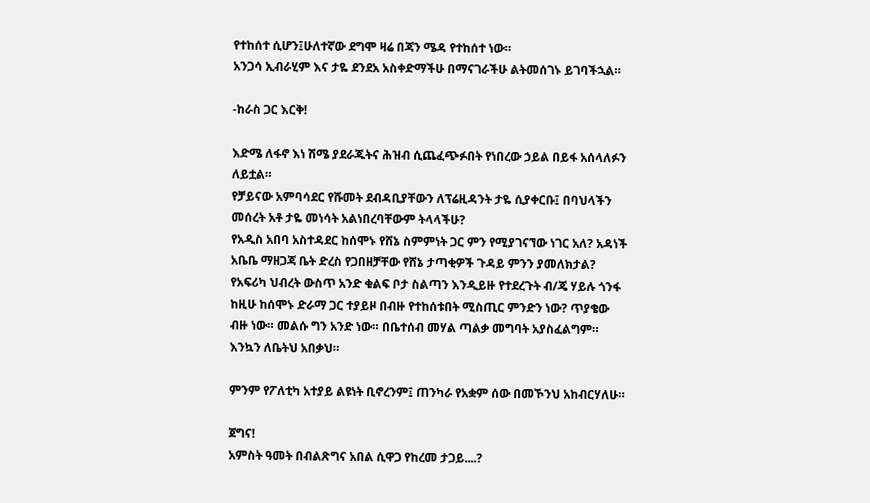የተከሰተ ሲሆን፤ሁለተኛው ደግሞ ዛሬ በጃን ሜዳ የተከሰተ ነው።
አንጋሳ ኢብራሂም እና ታዬ ደንደአ አስቀድማችሁ በማናገራችሁ ልትመሰገኑ ይገባችኋል።

-ከራስ ጋር እርቅ!

እድሜ ለፋኖ እነ ሽሜ ያደራጁትና ሕዝብ ሲጨፈጭፉበት የነበረው ኃይል በይፋ አሰላለፉን ለይቷል።
የቻይናው አምባሳደር የሹመት ደብዳቢያቸውን ለፕሬዚዳንት ታዬ ሲያቀርቡ፤ በባህላችን መሰረት አቶ ታዬ መነሳት አልነበረባቸውም ትላላችሁ?
የአዲስ አበባ አስተዳደር ከሰሞኑ የሸኔ ስምምነት ጋር ምን የሚያገናኘው ነገር አለ? አዳነች አቤቤ ማዘጋጃ ቤት ድረስ የጋበዘቻቸው የሸኔ ታጣቂዎች ጉዳይ ምንን ያመለክታል? የአፍሪካ ህብረት ውስጥ አንድ ቁልፍ ቦታ ስልጣን እንዲይዙ የተደረጉት ብ/ጄ ሃይሉ ጎንፋ ከዚሁ ከሰሞኑ ድራማ ጋር ተያይዞ በብዙ የተከሰቱበት ሚስጢር ምንድን ነው? ጥያቄው ብዙ ነው። መልሱ ግን አንድ ነው። በቤተሰብ መሃል ጣልቃ መግባት አያስፈልግም።
እንኳን ለቤትህ አበቃህ።

ምንም የፖለቲካ አተያይ ልዩነት ቢኖረንም፤ ጠንካራ የአቋም ሰው በመኾንህ አከብርሃለሁ።

ጀግና!
አምስት ዓመት በብልጽግና አበል ሲዋጋ የከረመ ታጋይ....?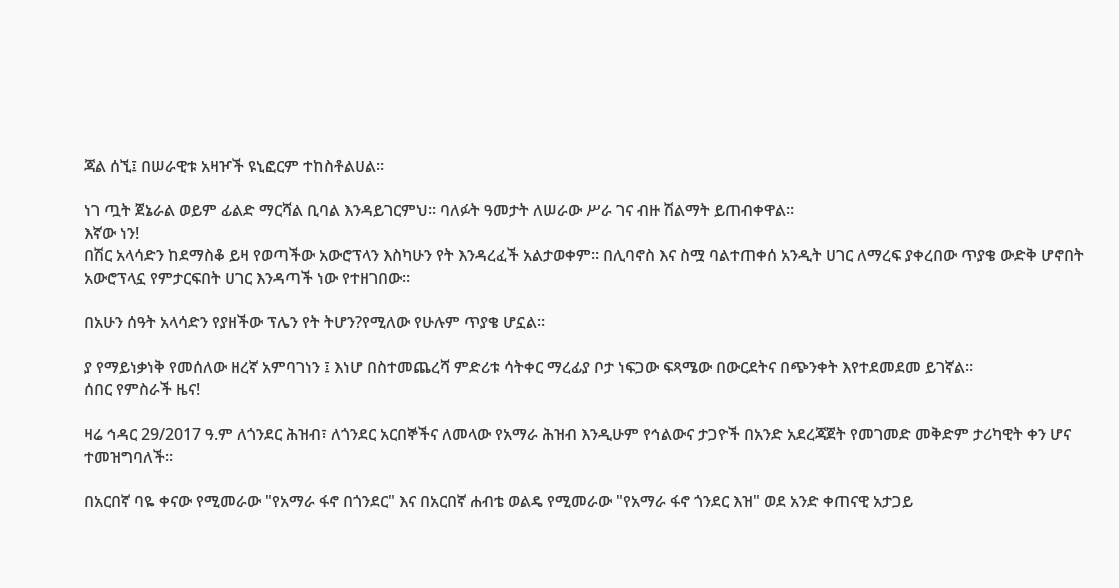ጃል ሰኚ፤ በሠራዊቱ አዛዦች ዩኒፎርም ተከስቶልሀል።

ነገ ጧት ጀኔራል ወይም ፊልድ ማርሻል ቢባል እንዳይገርምህ። ባለፉት ዓመታት ለሠራው ሥራ ገና ብዙ ሽልማት ይጠብቀዋል።
እኛው ነን!
በሽር አላሳድን ከደማስቆ ይዛ የወጣችው አውሮፕላን እስካሁን የት እንዳረፈች አልታወቀም። በሊባኖስ እና ስሟ ባልተጠቀሰ አንዲት ሀገር ለማረፍ ያቀረበው ጥያቄ ውድቅ ሆኖበት አውሮፕላኗ የምታርፍበት ሀገር እንዳጣች ነው የተዘገበው።

በአሁን ሰዓት አላሳድን የያዘችው ፕሌን የት ትሆን?የሚለው የሁሉም ጥያቄ ሆኗል።

ያ የማይነቃነቅ የመሰለው ዘረኛ አምባገነን ፤ እነሆ በስተመጨረሻ ምድሪቱ ሳትቀር ማረፊያ ቦታ ነፍጋው ፍጻሜው በውርደትና በጭንቀት እየተደመደመ ይገኛል።
ሰበር የምስራች ዜና!

ዛሬ ኅዳር 29/2017 ዓ.ም ለጎንደር ሕዝብ፣ ለጎንደር አርበኞችና ለመላው የአማራ ሕዝብ እንዲሁም የኅልውና ታጋዮች በአንድ አደረጃጀት የመገመድ መቅድም ታሪካዊት ቀን ሆና ተመዝግባለች።

በአርበኛ ባዬ ቀናው የሚመራው "የአማራ ፋኖ በጎንደር" እና በአርበኛ ሐብቴ ወልዴ የሚመራው "የአማራ ፋኖ ጎንደር እዝ" ወደ አንድ ቀጠናዊ አታጋይ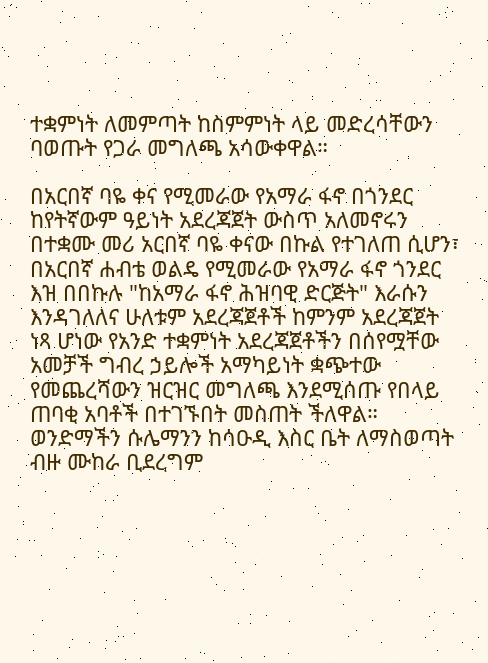ተቋምነት ለመምጣት ከስምምነት ላይ መድረሳቸውን ባወጡት የጋራ መግለጫ አሳውቀዋል።

በአርበኛ ባዬ ቀና የሚመራው የአማራ ፋኖ በጎንደር ከየትኛውም ዓይነት አደረጃጀት ውስጥ አለመኖሩን በተቋሙ መሪ አርበኛ ባዬ ቀናው በኩል የተገለጠ ሲሆን፣ በአርበኛ ሐብቴ ወልዴ የሚመራው የአማራ ፋኖ ጎንደር እዝ በበኩሉ "ከአማራ ፋኖ ሕዝባዊ ድርጅት" እራሱን እንዳገለለና ሁለቱም አደረጃጀቶች ከምንም አደረጃጀት ነጻ ሆነው የአንድ ተቋምነት አደረጃጀቶችን በሰየሟቸው አመቻች ግብረ ኃይሎች አማካይነት ቋጭተው የመጨረሻውን ዝርዝር መግለጫ እንደሚሰጡ የበላይ ጠባቂ አባቶች በተገኙበት መስጠት ችለዋል።
ወንድማችን ሱሌማንን ከሳዑዲ እስር ቤት ለማስወጣት ብዙ ሙከራ ቢደረግም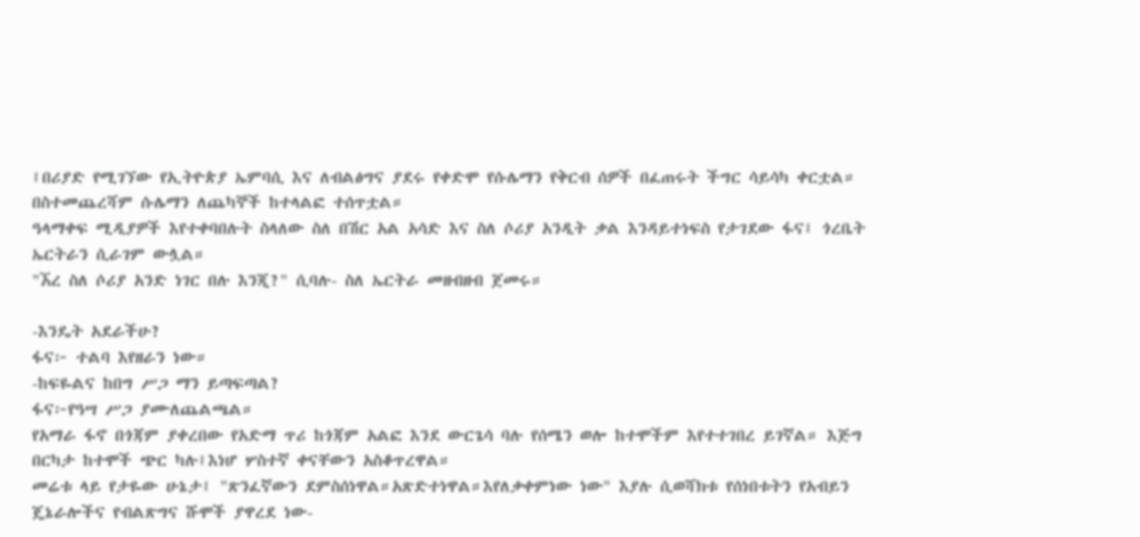፤በሪያድ የሚገኘው የኢትዮጵያ ኤምባሲ እና ለብልፅግና ያደሩ የቀድሞ የሱሌማን የቅርብ ሰዎች በፈጠሩት ችግር ሳይሳካ ቀርቷል። በስተመጨረሻም ሱሌማን ለጨካኞች ከተላልፎ ተሰጥቷል።
ዓላማቀፍ ሚዲያዎች እየተቀባበሉት ስላለው ስለ በሽር አል አሳድ እና ስለ ሶሪያ አንዲት ቃል እንዳይተነፍስ የታገደው ፋና፤ ጎረቤት ኤርትራን ሲራገም ውሏል።
"ኧረ ስለ ሶሪያ አንድ ነገር በሉ እንጂ?" ሲባሉ- ስለ ኤርትራ መዘብዘብ ጀመሩ።

-እንዴት አደራችሁ?
ፋና፦ ተልባ እየዘራን ነው።
-ከፍዬልና ከበግ ሥጋ ማን ይጣፍጣል?
ፋና፦የዓሣ ሥጋ ያሙለጨልጫል።
የአማራ ፋኖ በጎጃም ያቀረበው የአድማ ጥሪ ከጎጃም አልፎ እንደ ውርጌሳ ባሉ የሰሜን ወሎ ከተሞችም እየተተገበረ ይገኛል። እጅግ በርካታ ከተሞች ጭር ካሉ፤እነሆ ሦስተኛ ቀናቸውን አስቆጥረዋል።
መሬቱ ላይ የታዬው ሁኔታ፤ "ጽንፈኛውን ደምስሰነዋል።አጽድተነዋል።እየለቃቀምነው ነው" እያሉ ሲወሻክቱ የሰነበቱትን የአብይን ጄኔራሎችና የብልጽግና ሹሞች ያዋረደ ነው-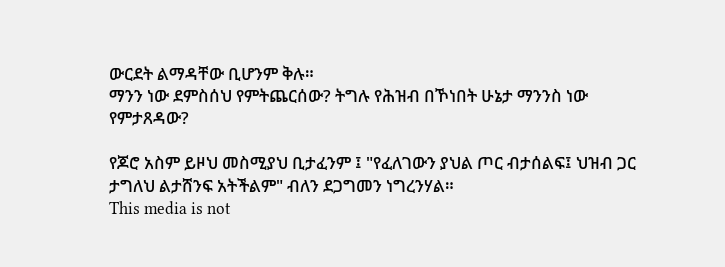ውርደት ልማዳቸው ቢሆንም ቅሉ።
ማንን ነው ደምስሰህ የምትጨርሰው? ትግሉ የሕዝብ በኾነበት ሁኔታ ማንንስ ነው የምታጸዳው?

የጆሮ አስም ይዞህ መስሚያህ ቢታፈንም ፤ "የፈለገውን ያህል ጦር ብታሰልፍ፤ ህዝብ ጋር ታግለህ ልታሸንፍ አትችልም" ብለን ደጋግመን ነግረንሃል።
This media is not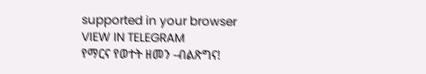supported in your browser
VIEW IN TELEGRAM
የማርና የወተት ዘመን -ብልጽግና!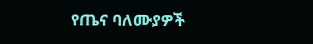የጤና ባለሙያዎች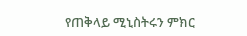የጠቅላይ ሚኒስትሩን ምክር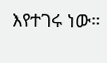እየተገሩ ነው።